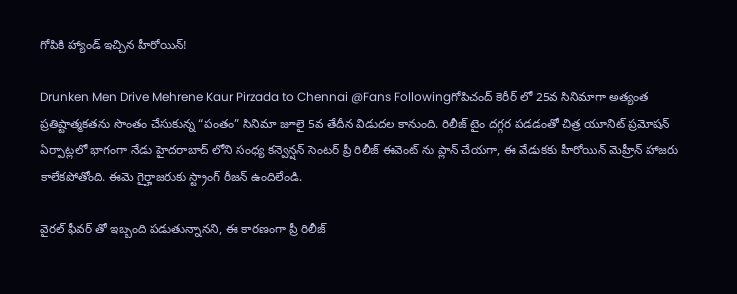గోపికి హ్యాండ్ ఇచ్చిన హీరోయిన్!

Drunken Men Drive Mehrene Kaur Pirzada to Chennai @Fans Followingగోపిచంద్ కెరీర్ లో 25వ సినిమాగా అత్యంత ప్రతిష్టాత్మకతను సొంతం చేసుకున్న “పంతం” సినిమా జూలై 5వ తేదీన విడుదల కానుంది. రిలీజ్ టైం దగ్గర పడడంతో చిత్ర యూనిట్ ప్రమోషన్ ఏర్పాట్లలో భాగంగా నేడు హైదరాబాద్ లోని సంధ్య కన్వెన్షన్ సెంటర్ ప్రీ రిలీజ్ ఈవెంట్ ను ప్లాన్ చేయగా, ఈ వేడుకకు హీరోయిన్ మెహ్రీన్ హాజరు కాలేకపోతోంది. ఈమె గైర్హాజరుకు స్ట్రాంగ్ రీజన్ ఉందిలేండి.

వైరల్ ఫీవర్ తో ఇబ్బంది పడుతున్నానని, ఈ కారణంగా ప్రీ రిలీజ్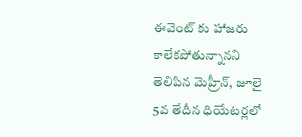ఈవెంట్ కు హాజరు కాలేకపోతున్నానని తెలిపిన మెహ్రీన్, జూలై 5వ తేదీన ధియేటర్లలో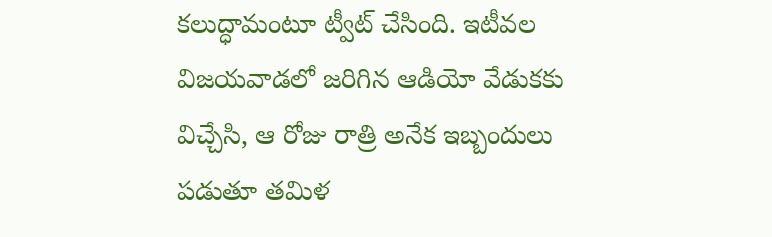కలుద్ధామంటూ ట్వీట్ చేసింది. ఇటీవల విజయవాడలో జరిగిన ఆడియో వేడుకకు విచ్చేసి, ఆ రోజు రాత్రి అనేక ఇబ్బందులు పడుతూ తమిళ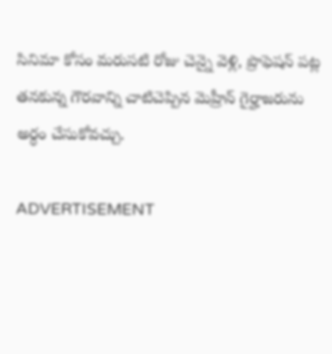సినిమా కోసం మరుసటి రోజు చెన్నై వెళ్లి, ప్రొఫెషన్ పట్ల తనకున్న గౌరవాన్ని చాటిచెప్పిన మెహ్రీన్ గైర్హాజరును అర్ధం చేసుకోవచ్చు.

ADVERTISEMENT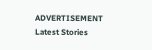ADVERTISEMENT
Latest Stories